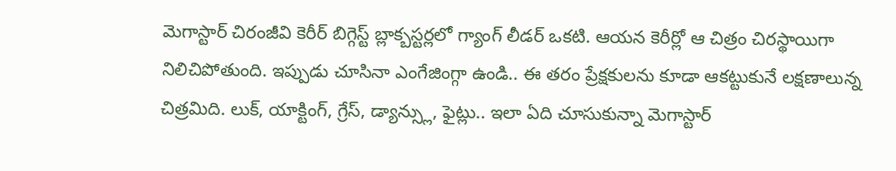మెగాస్టార్ చిరంజీవి కెరీర్ బిగ్గెస్ట్ బ్లాక్బస్టర్లలో గ్యాంగ్ లీడర్ ఒకటి. ఆయన కెరీర్లో ఆ చిత్రం చిరస్థాయిగా నిలిచిపోతుంది. ఇప్పుడు చూసినా ఎంగేజింగ్గా ఉండి.. ఈ తరం ప్రేక్షకులను కూడా ఆకట్టుకునే లక్షణాలున్న చిత్రమిది. లుక్, యాక్టింగ్, గ్రేస్, డ్యాన్స్లు, ఫైట్లు.. ఇలా ఏది చూసుకున్నా మెగాస్టార్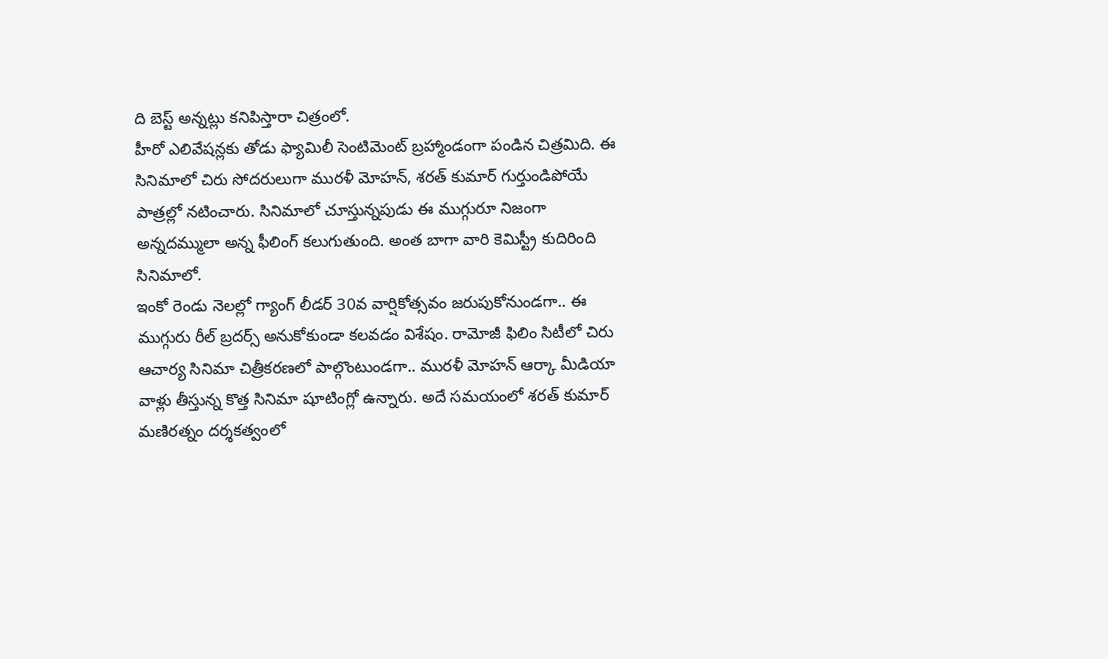ది బెస్ట్ అన్నట్లు కనిపిస్తారా చిత్రంలో.
హీరో ఎలివేషన్లకు తోడు ఫ్యామిలీ సెంటిమెంట్ బ్రహ్మాండంగా పండిన చిత్రమిది. ఈ సినిమాలో చిరు సోదరులుగా మురళీ మోహన్, శరత్ కుమార్ గుర్తుండిపోయే పాత్రల్లో నటించారు. సినిమాలో చూస్తున్నపుడు ఈ ముగ్గురూ నిజంగా అన్నదమ్ములా అన్న ఫీలింగ్ కలుగుతుంది. అంత బాగా వారి కెమిస్ట్రీ కుదిరింది సినిమాలో.
ఇంకో రెండు నెలల్లో గ్యాంగ్ లీడర్ 30వ వార్షికోత్సవం జరుపుకోనుండగా.. ఈ ముగ్గురు రీల్ బ్రదర్స్ అనుకోకుండా కలవడం విశేషం. రామోజీ ఫిలిం సిటీలో చిరు ఆచార్య సినిమా చిత్రీకరణలో పాల్గొంటుండగా.. మురళీ మోహన్ ఆర్కా మీడియా వాళ్లు తీస్తున్న కొత్త సినిమా షూటింగ్లో ఉన్నారు. అదే సమయంలో శరత్ కుమార్ మణిరత్నం దర్శకత్వంలో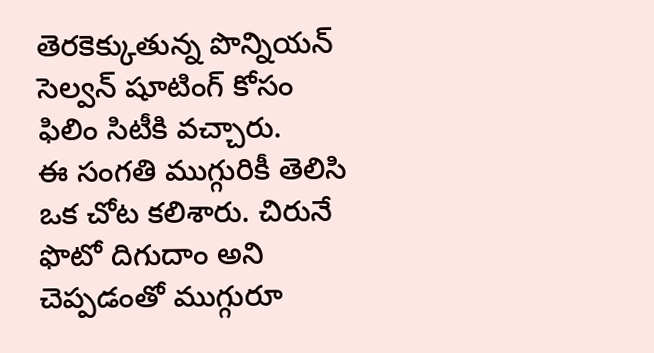తెరకెక్కుతున్న పొన్నియన్ సెల్వన్ షూటింగ్ కోసం ఫిలిం సిటీకి వచ్చారు.
ఈ సంగతి ముగ్గురికీ తెలిసి ఒక చోట కలిశారు. చిరునే ఫొటో దిగుదాం అని చెప్పడంతో ముగ్గురూ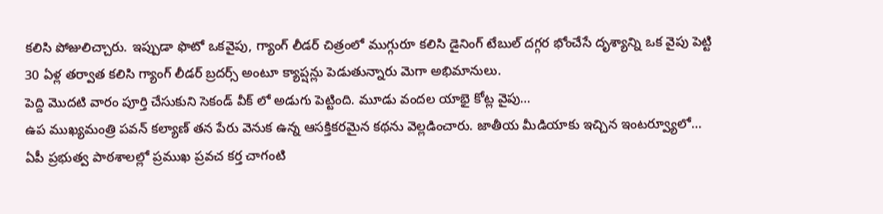కలిసి పోజులిచ్చారు. ఇప్పుడా ఫొటో ఒకవైపు, గ్యాంగ్ లీడర్ చిత్రంలో ముగ్గురూ కలిసి డైనింగ్ టేబుల్ దగ్గర భోంచేసే దృశ్యాన్ని ఒక వైపు పెట్టి 30 ఏళ్ల తర్వాత కలిసి గ్యాంగ్ లీడర్ బ్రదర్స్ అంటూ క్యాప్షన్లు పెడుతున్నారు మెగా అభిమానులు.
పెద్ది మొదటి వారం పూర్తి చేసుకుని సెకండ్ వీక్ లో అడుగు పెట్టింది. మూడు వందల యాభై కోట్ల వైపు…
ఉప ముఖ్యమంత్రి పవన్ కల్యాణ్ తన పేరు వెనుక ఉన్న ఆసక్తికరమైన కథను వెల్లడించారు. జాతీయ మీడియాకు ఇచ్చిన ఇంటర్వ్యూలో…
ఏపీ ప్రభుత్వ పాఠశాలల్లో ప్రముఖ ప్రవచ కర్త చాగంటి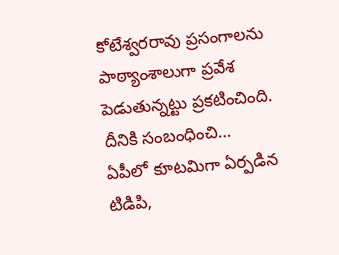కోటేశ్వరరావు ప్రసంగాలను పాఠ్యాంశాలుగా ప్రవేశ పెడుతున్నట్టు ప్రకటించింది. దీనికి సంబంధించి…
ఏపీలో కూటమిగా ఏర్పడిన టిడిపి,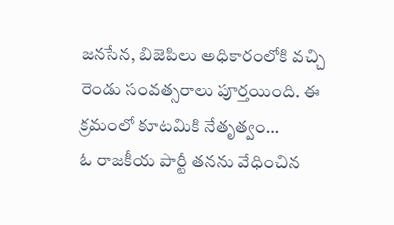జనసేన, బిజెపిలు అధికారంలోకి వచ్చి రెండు సంవత్సరాలు పూర్తయింది. ఈ క్రమంలో కూటమికి నేతృత్వం…
ఓ రాజకీయ పార్టీ తనను వేధించిన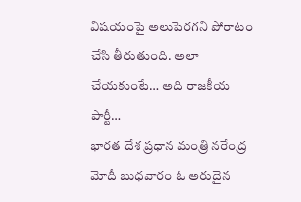విషయంపై అలుపెరగని పోరాటం చేసి తీరుతుంది. అలా చేయకుంటే… అది రాజకీయ పార్టీ…
భారత దేశ ప్రధాన మంత్రి నరేంద్ర మోదీ బుధవారం ఓ అరుదైన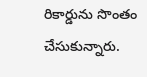రికార్డును సొంతం చేసుకున్నారు.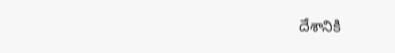దేశానికి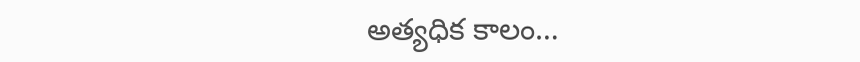అత్యధిక కాలం…